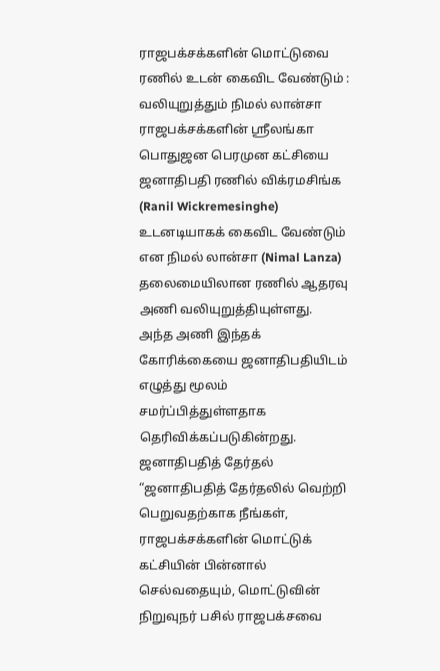ராஜபக்சக்களின் மொட்டுவை ரணில் உடன் கைவிட வேண்டும் : வலியுறுத்தும் நிமல் லான்சா
ராஜபக்சக்களின் ஸ்ரீலங்கா பொதுஜன பெரமுன கட்சியை ஜனாதிபதி ரணில் விக்ரமசிங்க (Ranil Wickremesinghe) உடனடியாகக் கைவிட வேண்டும் என நிமல் லான்சா (Nimal Lanza) தலைமையிலான ரணில் ஆதரவு அணி வலியுறுத்தியுள்ளது.
அந்த அணி இந்தக் கோரிக்கையை ஜனாதிபதியிடம் எழுத்து மூலம் சமர்ப்பித்துள்ளதாக தெரிவிக்கப்படுகின்றது.
ஜனாதிபதித் தேர்தல்
“ஜனாதிபதித் தேர்தலில் வெற்றி பெறுவதற்காக நீங்கள், ராஜபக்சக்களின் மொட்டுக் கட்சியின் பின்னால் செல்வதையும், மொட்டுவின் நிறுவுநர் பசில் ராஜபக்சவை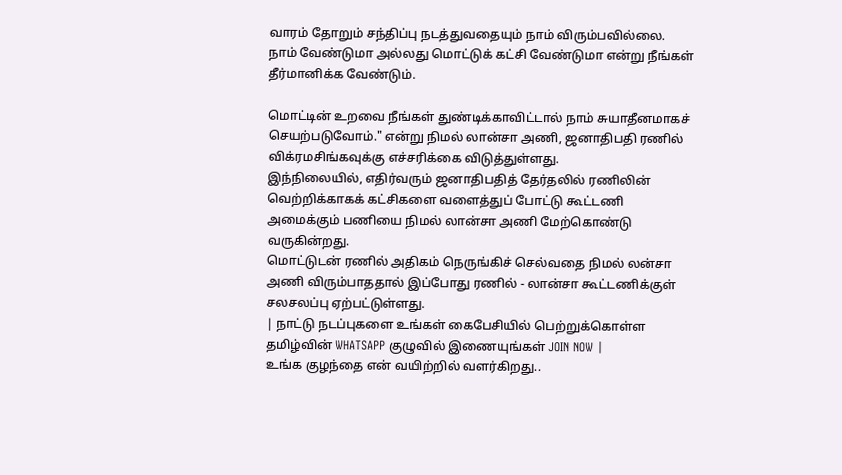வாரம் தோறும் சந்திப்பு நடத்துவதையும் நாம் விரும்பவில்லை.
நாம் வேண்டுமா அல்லது மொட்டுக் கட்சி வேண்டுமா என்று நீங்கள் தீர்மானிக்க வேண்டும்.

மொட்டின் உறவை நீங்கள் துண்டிக்காவிட்டால் நாம் சுயாதீனமாகச் செயற்படுவோம்." என்று நிமல் லான்சா அணி, ஜனாதிபதி ரணில் விக்ரமசிங்கவுக்கு எச்சரிக்கை விடுத்துள்ளது.
இந்நிலையில், எதிர்வரும் ஜனாதிபதித் தேர்தலில் ரணிலின் வெற்றிக்காகக் கட்சிகளை வளைத்துப் போட்டு கூட்டணி அமைக்கும் பணியை நிமல் லான்சா அணி மேற்கொண்டு வருகின்றது.
மொட்டுடன் ரணில் அதிகம் நெருங்கிச் செல்வதை நிமல் லன்சா அணி விரும்பாததால் இப்போது ரணில் - லான்சா கூட்டணிக்குள் சலசலப்பு ஏற்பட்டுள்ளது.
| நாட்டு நடப்புகளை உங்கள் கைபேசியில் பெற்றுக்கொள்ள தமிழ்வின் WHATSAPP குழுவில் இணையுங்கள் JOIN NOW |
உங்க குழந்தை என் வயிற்றில் வளர்கிறது..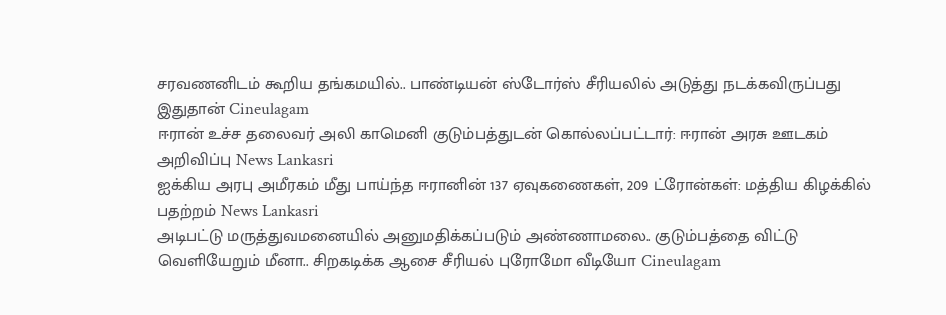சரவணனிடம் கூறிய தங்கமயில்.. பாண்டியன் ஸ்டோர்ஸ் சீரியலில் அடுத்து நடக்கவிருப்பது இதுதான் Cineulagam
ஈரான் உச்ச தலைவர் அலி காமெனி குடும்பத்துடன் கொல்லப்பட்டார்: ஈரான் அரசு ஊடகம் அறிவிப்பு News Lankasri
ஐக்கிய அரபு அமீரகம் மீது பாய்ந்த ஈரானின் 137 ஏவுகணைகள், 209 ட்ரோன்கள்: மத்திய கிழக்கில் பதற்றம் News Lankasri
அடிபட்டு மருத்துவமனையில் அனுமதிக்கப்படும் அண்ணாமலை.. குடும்பத்தை விட்டு வெளியேறும் மீனா.. சிறகடிக்க ஆசை சீரியல் புரோமோ வீடியோ Cineulagam